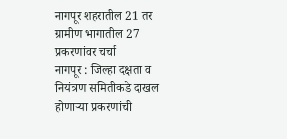नागपूर शहरातील 21 तर ग्रामीण भागातील 27 प्रकरणांवर चर्चा
नागपूर : जिल्हा दक्षता व नियंत्रण समितीकडे दाखल होणाऱ्या प्रकरणांची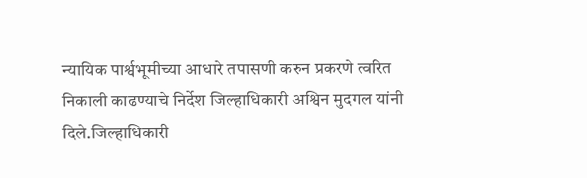न्यायिक पार्श्वभूमीच्या आधारे तपासणी करुन प्रकरणे त्वरित निकाली काढण्याचे निर्देश जिल्हाधिकारी अश्विन मुदगल यांनी दिले.जिल्हाधिकारी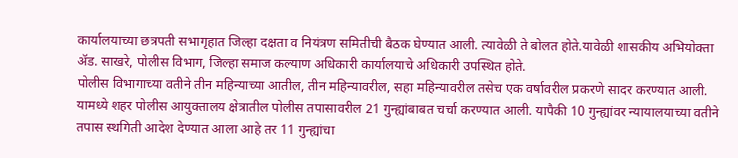कार्यालयाच्या छत्रपती सभागृहात जिल्हा दक्षता व नियंत्रण समितीची बैठक घेण्यात आली. त्यावेळी ते बोलत होते.यावेळी शासकीय अभियोक्ता ॲड. साखरे, पोलीस विभाग, जिल्हा समाज कल्याण अधिकारी कार्यालयाचे अधिकारी उपस्थित होते.
पोलीस विभागाच्या वतीने तीन महिन्याच्या आतील, तीन महिन्यावरील, सहा महिन्यावरील तसेच एक वर्षावरील प्रकरणे सादर करण्यात आली. यामध्ये शहर पोलीस आयुक्तालय क्षेत्रातील पोलीस तपासावरील 21 गुन्ह्यांबाबत चर्चा करण्यात आली. यापैकी 10 गुन्ह्यांवर न्यायालयाच्या वतीने तपास स्थगिती आदेश देण्यात आला आहे तर 11 गुन्ह्यांचा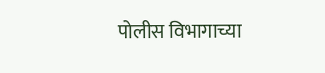पोलीस विभागाच्या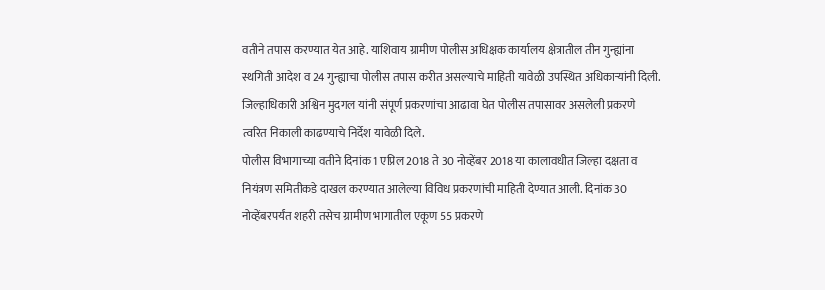वतीने तपास करण्यात येत आहे. याशिवाय ग्रामीण पोलीस अधिक्षक कार्यालय क्षेत्रातील तीन गुन्ह्यांना स्थगिती आदेश व 24 गुन्ह्याचा पोलीस तपास करीत असल्याचे माहिती यावेळी उपस्थित अधिकाऱ्यांनी दिली. जिल्हाधिकारी अश्विन मुदगल यांनी संपूर्ण प्रकरणांचा आढावा घेत पोलीस तपासावर असलेली प्रकरणे त्वरित निकाली काढण्याचे निर्देश यावेळी दिले.
पोलीस विभागाच्या वतीने दिनांक 1 एप्रिल 2018 ते 30 नोव्हेंबर 2018 या कालावधीत जिल्हा दक्षता व नियंत्रण समितीकडे दाखल करण्यात आलेल्या विविध प्रकरणांची माहिती देण्यात आली. दिनांक 30 नोव्हेंबरपर्यंत शहरी तसेच ग्रामीण भागातील एकूण 55 प्रकरणे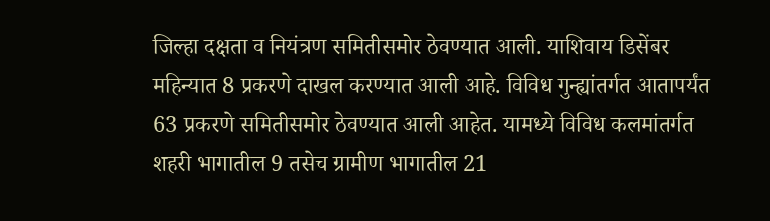जिल्हा दक्षता व नियंत्रण समितीसमोर ठेवण्यात आली. याशिवाय डिसेंबर महिन्यात 8 प्रकरणे दाखल करण्यात आली आहे. विविध गुन्ह्यांतर्गत आतापर्यंत 63 प्रकरणे समितीसमोर ठेवण्यात आली आहेत. यामध्ये विविध कलमांतर्गत शहरी भागातील 9 तसेच ग्रामीण भागातील 21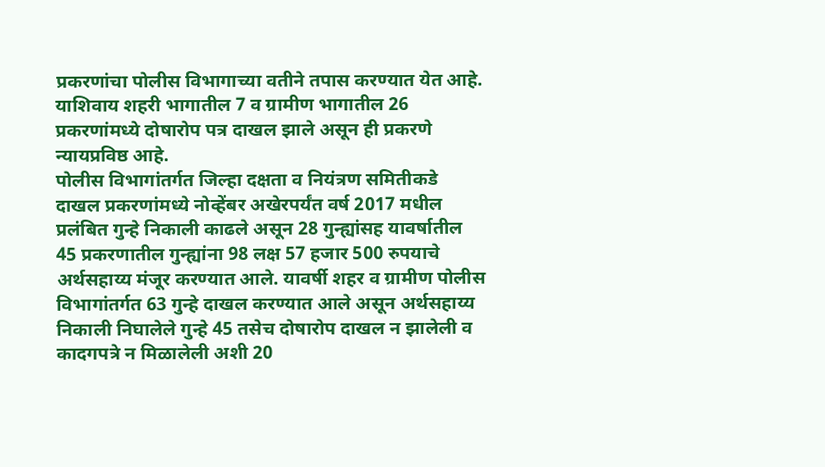प्रकरणांचा पोलीस विभागाच्या वतीने तपास करण्यात येत आहे. याशिवाय शहरी भागातील 7 व ग्रामीण भागातील 26 प्रकरणांमध्ये दोषारोप पत्र दाखल झाले असून ही प्रकरणे न्यायप्रविष्ठ आहे.
पोलीस विभागांतर्गत जिल्हा दक्षता व नियंत्रण समितीकडे दाखल प्रकरणांमध्ये नोव्हेंबर अखेरपर्यंत वर्ष 2017 मधील प्रलंबित गुन्हे निकाली काढले असून 28 गुन्ह्यांसह यावर्षातील 45 प्रकरणातील गुन्ह्यांना 98 लक्ष 57 हजार 500 रुपयाचे अर्थसहाय्य मंजूर करण्यात आले. यावर्षी शहर व ग्रामीण पोलीस विभागांतर्गत 63 गुन्हे दाखल करण्यात आले असून अर्थसहाय्य निकाली निघालेले गुन्हे 45 तसेच दोषारोप दाखल न झालेली व कादगपत्रे न मिळालेली अशी 20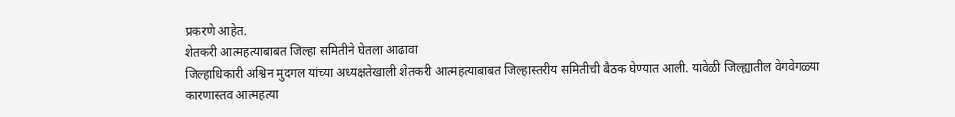प्रकरणे आहेत.
शेतकरी आत्महत्याबाबत जिल्हा समितीने घेतला आढावा
जिल्हाधिकारी अश्विन मुदगल यांच्या अध्यक्षतेखाली शेतकरी आत्महत्याबाबत जिल्हास्तरीय समितीची बैठक घेण्यात आली. यावेळी जिल्ह्यातील वेगवेगळ्या कारणास्तव आत्महत्या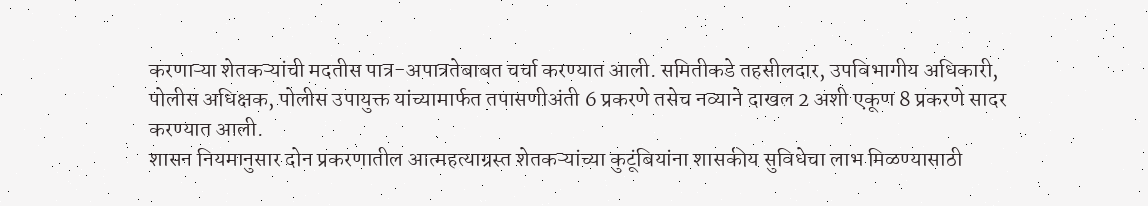करणाऱ्या शेतकऱ्यांची मदतीस पात्र-अपात्रतेबाबत चर्चा करण्यात आली. समितीकडे तहसीलदार, उपविभागीय अधिकारी, पोलीस अधिक्षक, पोलीस उपायुक्त यांच्यामार्फत तपासणीअंती 6 प्रकरणे तसेच नव्याने दाखल 2 अशी एकूण 8 प्रकरणे सादर करण्यात आली.
शासन नियमानुसार दोन प्रकरणातील आत्महत्याग्रस्त शेतकऱ्यांच्या कुटूंबियांना शासकीय सुविधेचा लाभ मिळण्यासाठी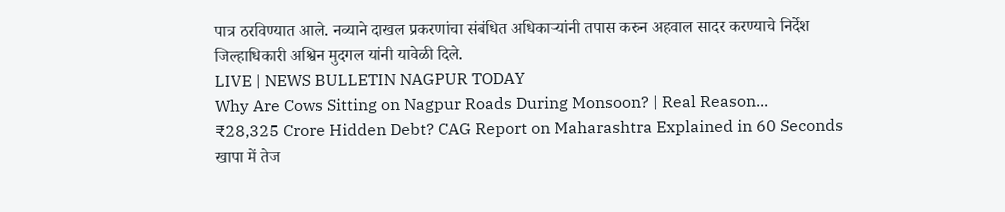पात्र ठरविण्यात आले. नव्याने दाखल प्रकरणांचा संबंधित अधिकाऱ्यांनी तपास करुन अहवाल सादर करण्याचे निर्देश जिल्हाधिकारी अश्विन मुदगल यांनी यावेळी दिले.
LIVE | NEWS BULLETIN NAGPUR TODAY
Why Are Cows Sitting on Nagpur Roads During Monsoon? | Real Reason...
₹28,325 Crore Hidden Debt? CAG Report on Maharashtra Explained in 60 Seconds
खापा में तेज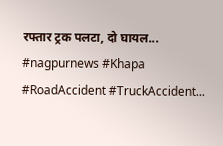रफ्तार ट्रक पलटा, दो घायल... #nagpurnews #Khapa #RoadAccident #TruckAccident...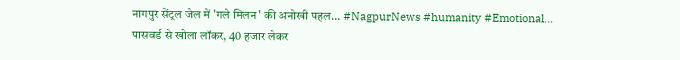नागपुर सेंट्रल जेल में 'गले मिलन' की अनोखी पहल... #NagpurNews #humanity #Emotional...
पासवर्ड से खोला लॉकर, 40 हजार लेकर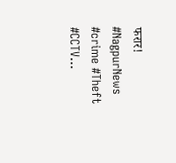फरार! #NagpurNews #crime #Theft #CCTV...